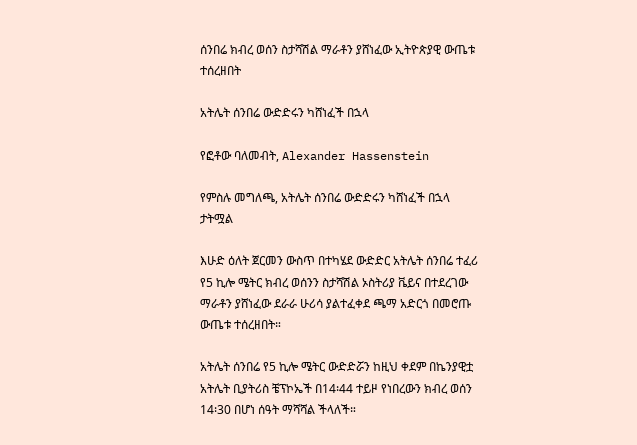ሰንበሬ ክብረ ወሰን ስታሻሽል ማራቶን ያሸነፈው ኢትዮጵያዊ ውጤቱ ተሰረዘበት

አትሌት ሰንበሬ ውድድሩን ካሸነፈች በኋላ

የፎቶው ባለመብት, Alexander Hassenstein

የምስሉ መግለጫ, አትሌት ሰንበሬ ውድድሩን ካሸነፈች በኋላ
ታትሟል

እሁድ ዕለት ጀርመን ውስጥ በተካሄደ ውድድር አትሌት ሰንበሬ ተፈሪ የ5 ኪሎ ሜትር ክብረ ወሰንን ስታሻሽል ኦስትሪያ ቬይና በተደረገው ማራቶን ያሸነፈው ደራራ ሁሪሳ ያልተፈቀደ ጫማ አድርጎ በመሮጡ ውጤቱ ተሰረዘበት።

አትሌት ሰንበሬ የ5 ኪሎ ሜትር ውድድሯን ከዚህ ቀደም በኬንያዊቷ አትሌት ቢያትሪስ ቼፕኮኤች በ14፡44 ተይዞ የነበረውን ክብረ ወሰን 14፡30 በሆነ ሰዓት ማሻሻል ችላለች።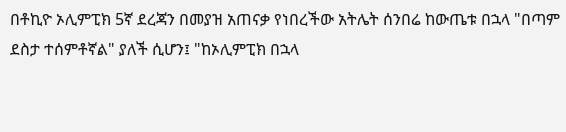በቶኪዮ ኦሊምፒክ 5ኛ ደረጃን በመያዝ አጠናቃ የነበረችው አትሌት ሰንበሬ ከውጤቱ በኋላ "በጣም ደስታ ተሰምቶኛል" ያለች ሲሆን፤ "ከኦሊምፒክ በኋላ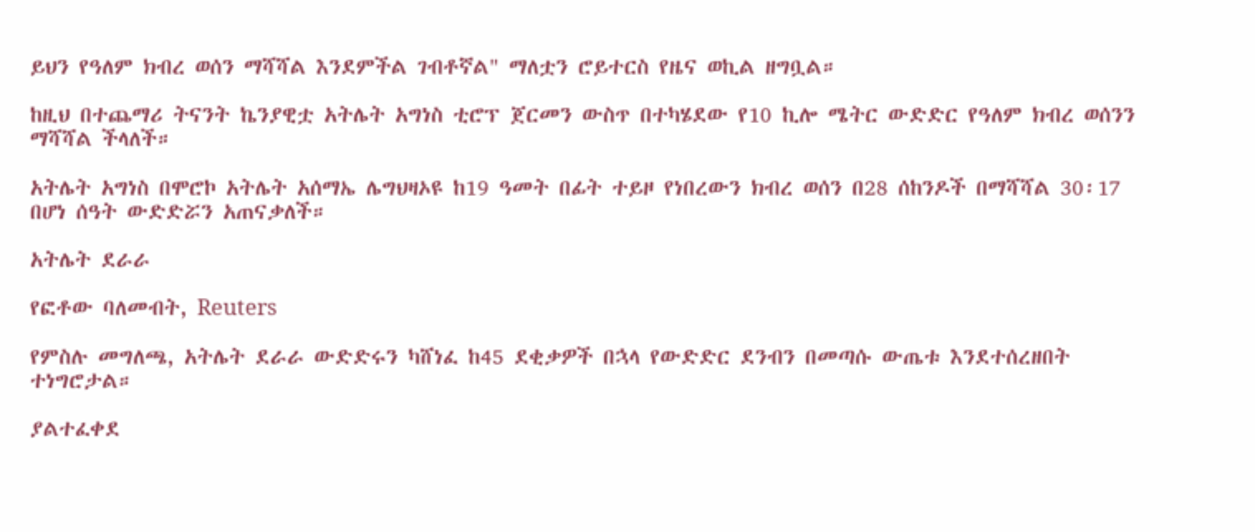ይህን የዓለም ክብረ ወሰን ማሻሻል እንደምችል ገብቶኛል" ማለቷን ሮይተርስ የዜና ወኪል ዘግቧል።

ከዚህ በተጨማሪ ትናንት ኬንያዊቷ አትሌት አግነስ ቲሮፕ ጀርመን ውስጥ በተካሄደው የ10 ኪሎ ሜትር ውድድር የዓለም ክብረ ወሰንን ማሻሻል ችላለች።

አትሌት አግነስ በሞሮኮ አትሌት አሰማኤ ሌግህዛኦዩ ከ19 ዓመት በፊት ተይዞ የነበረውን ክብረ ወሰን በ28 ሰከንዶች በማሻሻል 30፡17 በሆነ ሰዓት ውድድሯን አጠናቃለች።

አትሌት ደራራ

የፎቶው ባለመብት, Reuters

የምስሉ መግለጫ, አትሌት ደራራ ውድድሩን ካሸነፈ ከ45 ደቂቃዎች በኋላ የውድድር ደንብን በመጣሱ ውጤቱ እንደተሰረዘበት ተነግሮታል።

ያልተፈቀደ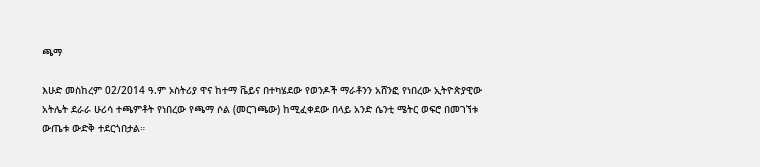ጫማ

እሁድ መስከረም 02/2014 ዓ.ም ኦስትሪያ ዋና ከተማ ቬይና በተካሄደው የወንዶች ማራቶንን አሸንፎ የነበረው ኢትዮጵያዊው አትሌት ደራራ ሁሪሳ ተጫምቶት የነበረው የጫማ ሶል (መርገጫው) ከሚፈቀደው በላይ አንድ ሴንቲ ሜትር ወፍሮ በመገኘቱ ውጤቱ ውድቅ ተደርጎበታል።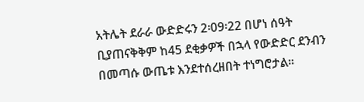አትሌት ደራራ ውድድሩን 2፡09፡22 በሆነ ሰዓት ቢያጠናቅቅም ከ45 ደቂቃዎች በኋላ የውድድር ደንብን በመጣሱ ውጤቱ እንደተሰረዘበት ተነግሮታል።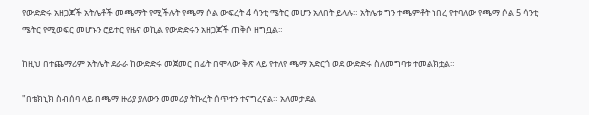የውድድሩ አዘጋጆች አትሌቶች መጫማት የሚችሉት የጫማ ሶል ውፍረት 4 ሳንቲ ሜትር መሆን አለበት ይላሉ። አትሌቱ ግን ተጫምቶት ነበረ የተባለው የጫማ ሶል 5 ሳንቲ ሜትር የሚወፍር መሆኑን ሮይተር የዜና ወኪል የውድድሩን አዘጋጆች ጠቅሶ ዘግቧል።

ከዚህ በተጨማሪም አትሌት ደራራ ከውድድሩ መጀመር በፊት በሞላው ቅጽ ላይ የተለየ ጫማ አድርጎ ወደ ውድድሩ ስለመግባቱ ተመልክቷል።

"በቴክኒክ ስብሰባ ላይ በጫማ ዙሪያ ያለውን መመሪያ ትኩረት ሰጥተን ተናግረናል። አለመታደል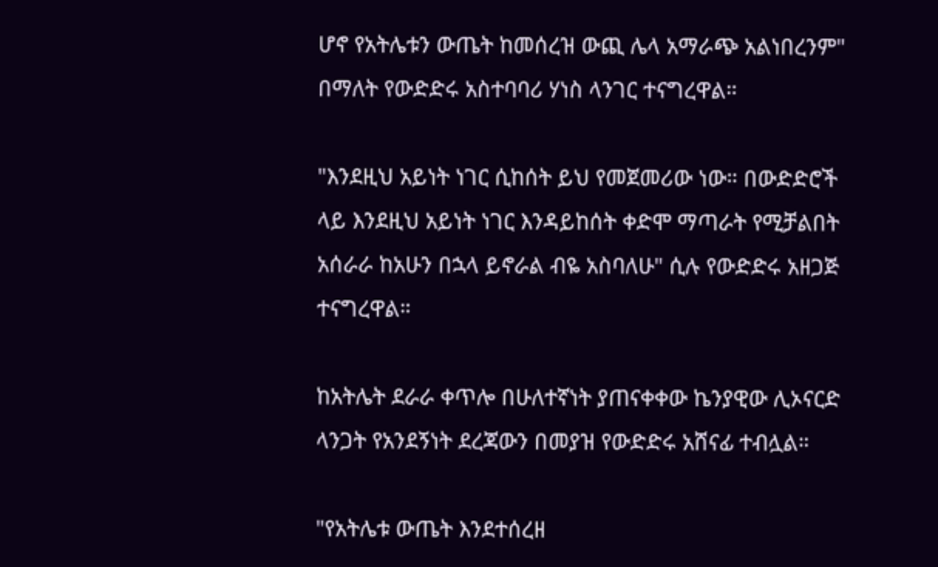ሆኖ የአትሌቱን ውጤት ከመሰረዝ ውጪ ሌላ አማራጭ አልነበረንም" በማለት የውድድሩ አስተባባሪ ሃነስ ላንገር ተናግረዋል።

"እንደዚህ አይነት ነገር ሲከሰት ይህ የመጀመሪው ነው። በውድድሮች ላይ እንደዚህ አይነት ነገር እንዳይከሰት ቀድሞ ማጣራት የሚቻልበት አሰራራ ከአሁን በኋላ ይኖራል ብዬ አስባለሁ" ሲሉ የውድድሩ አዘጋጅ ተናግረዋል።

ከአትሌት ደራራ ቀጥሎ በሁለተኛነት ያጠናቀቀው ኬንያዊው ሊኦናርድ ላንጋት የአንደኝነት ደረጃውን በመያዝ የውድድሩ አሸናፊ ተብሏል።

"የአትሌቱ ውጤት እንደተሰረዘ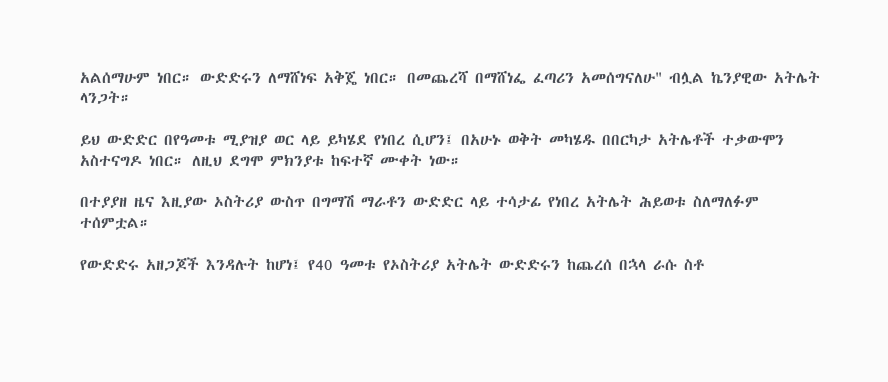አልሰማሁም ነበር። ውድድሩን ለማሸነፍ አቅጄ ነበር። በመጨረሻ በማሸነፌ ፈጣሪን አመሰግናለሁ" ብሏል ኬንያዊው አትሌት ላንጋት።

ይህ ውድድር በየዓመቱ ሚያዝያ ወር ላይ ይካሄደ የነበረ ሲሆን፤ በአሁኑ ወቅት መካሄዱ በበርካታ አትሌቶች ተቃውሞን አስተናግዶ ነበር። ለዚህ ደግሞ ምክንያቱ ከፍተኛ ሙቀት ነው።

በተያያዘ ዜና እዚያው ኦስትሪያ ውስጥ በግማሽ ማራቶን ውድድር ላይ ተሳታፊ የነበረ አትሌት ሕይወቱ ስለማለፉም ተሰምቷል።

የውድድሩ አዘጋጆች እንዳሉት ከሆነ፤ የ40 ዓመቱ የኦስትሪያ አትሌት ውድድሩን ከጨረሰ በኋላ ራሱ ስቶ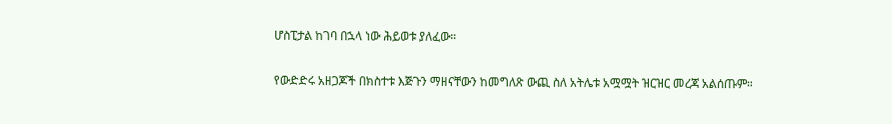ሆስፒታል ከገባ በኋላ ነው ሕይወቱ ያለፈው።

የውድድሩ አዘጋጆች በክስተቱ እጅጉን ማዘናቸውን ከመግለጽ ውጪ ስለ አትሌቱ አሟሟት ዝርዝር መረጃ አልሰጡም።